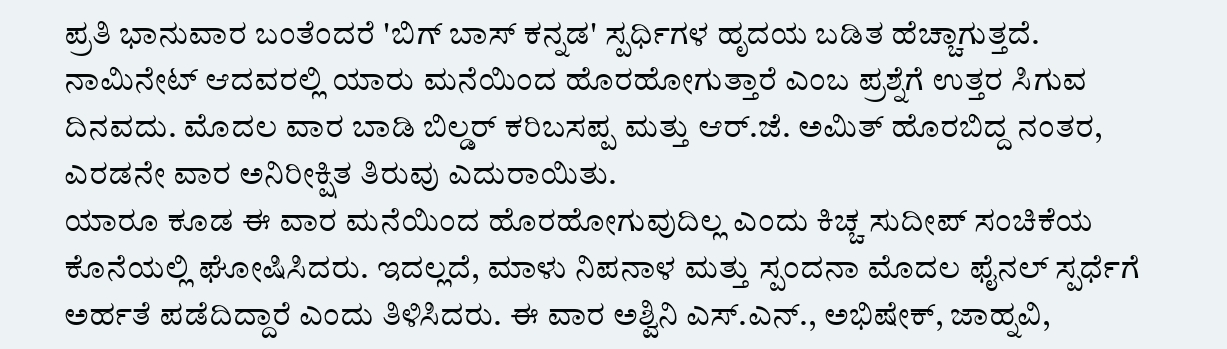ಪ್ರತಿ ಭಾನುವಾರ ಬಂತೆಂದರೆ 'ಬಿಗ್ ಬಾಸ್ ಕನ್ನಡ' ಸ್ಪರ್ಧಿಗಳ ಹೃದಯ ಬಡಿತ ಹೆಚ್ಚಾಗುತ್ತದೆ. ನಾಮಿನೇಟ್ ಆದವರಲ್ಲಿ ಯಾರು ಮನೆಯಿಂದ ಹೊರಹೋಗುತ್ತಾರೆ ಎಂಬ ಪ್ರಶ್ನೆಗೆ ಉತ್ತರ ಸಿಗುವ ದಿನವದು. ಮೊದಲ ವಾರ ಬಾಡಿ ಬಿಲ್ಡರ್ ಕರಿಬಸಪ್ಪ ಮತ್ತು ಆರ್.ಜೆ. ಅಮಿತ್ ಹೊರಬಿದ್ದ ನಂತರ, ಎರಡನೇ ವಾರ ಅನಿರೀಕ್ಷಿತ ತಿರುವು ಎದುರಾಯಿತು.
ಯಾರೂ ಕೂಡ ಈ ವಾರ ಮನೆಯಿಂದ ಹೊರಹೋಗುವುದಿಲ್ಲ ಎಂದು ಕಿಚ್ಚ ಸುದೀಪ್ ಸಂಚಿಕೆಯ ಕೊನೆಯಲ್ಲಿ ಘೋಷಿಸಿದರು. ಇದಲ್ಲದೆ, ಮಾಳು ನಿಪನಾಳ ಮತ್ತು ಸ್ಪಂದನಾ ಮೊದಲ ಫೈನಲ್ ಸ್ಪರ್ಧೆಗೆ ಅರ್ಹತೆ ಪಡೆದಿದ್ದಾರೆ ಎಂದು ತಿಳಿಸಿದರು. ಈ ವಾರ ಅಶ್ವಿನಿ ಎಸ್.ಎನ್., ಅಭಿಷೇಕ್, ಜಾಹ್ನವಿ,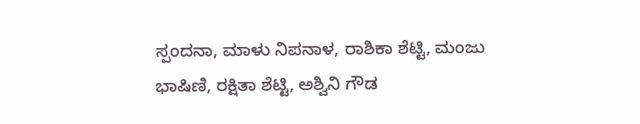ಸ್ಪಂದನಾ, ಮಾಳು ನಿಪನಾಳ, ರಾಶಿಕಾ ಶೆಟ್ಟಿ, ಮಂಜು ಭಾಷಿಣಿ, ರಕ್ಷಿತಾ ಶೆಟ್ಟಿ, ಅಶ್ವಿನಿ ಗೌಡ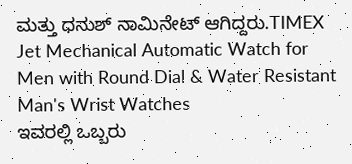ಮತ್ತು ಧನುಶ್ ನಾಮಿನೇಟ್ ಆಗಿದ್ದರು.TIMEX Jet Mechanical Automatic Watch for Men with Round Dial & Water Resistant Man's Wrist Watches
ಇವರಲ್ಲಿ ಒಬ್ಬರು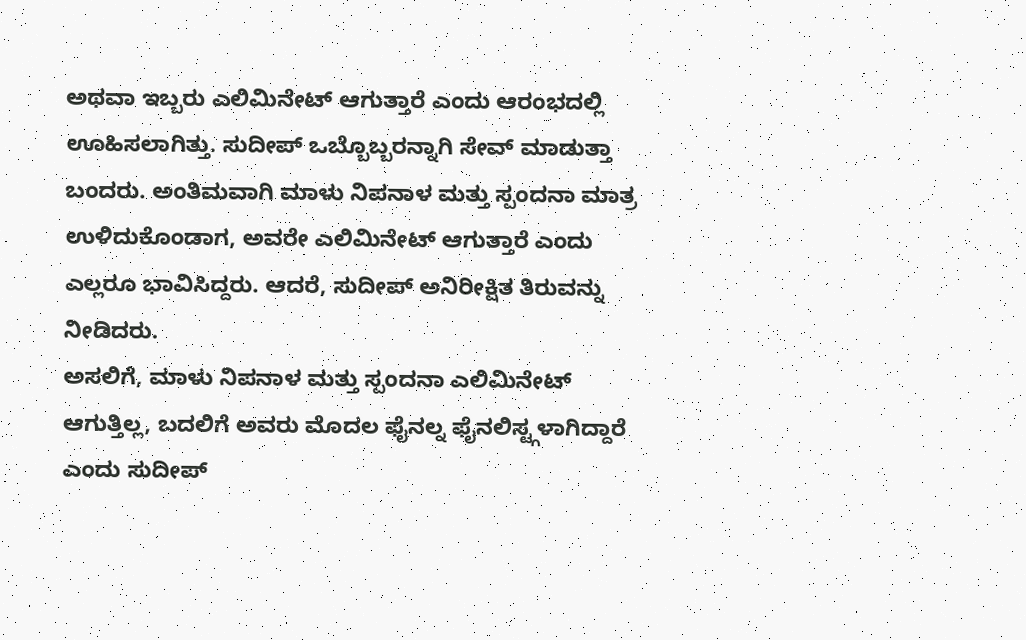ಅಥವಾ ಇಬ್ಬರು ಎಲಿಮಿನೇಟ್ ಆಗುತ್ತಾರೆ ಎಂದು ಆರಂಭದಲ್ಲಿ ಊಹಿಸಲಾಗಿತ್ತು. ಸುದೀಪ್ ಒಬ್ಬೊಬ್ಬರನ್ನಾಗಿ ಸೇವ್ ಮಾಡುತ್ತಾ ಬಂದರು. ಅಂತಿಮವಾಗಿ ಮಾಳು ನಿಪನಾಳ ಮತ್ತು ಸ್ಪಂದನಾ ಮಾತ್ರ ಉಳಿದುಕೊಂಡಾಗ, ಅವರೇ ಎಲಿಮಿನೇಟ್ ಆಗುತ್ತಾರೆ ಎಂದು ಎಲ್ಲರೂ ಭಾವಿಸಿದ್ದರು. ಆದರೆ, ಸುದೀಪ್ ಅನಿರೀಕ್ಷಿತ ತಿರುವನ್ನು ನೀಡಿದರು.
ಅಸಲಿಗೆ, ಮಾಳು ನಿಪನಾಳ ಮತ್ತು ಸ್ಪಂದನಾ ಎಲಿಮಿನೇಟ್ ಆಗುತ್ತಿಲ್ಲ, ಬದಲಿಗೆ ಅವರು ಮೊದಲ ಫೈನಲ್ನ ಫೈನಲಿಸ್ಟ್ಗಳಾಗಿದ್ದಾರೆ ಎಂದು ಸುದೀಪ್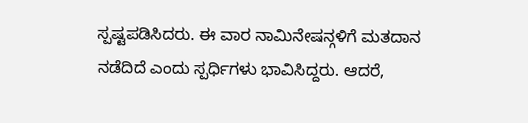ಸ್ಪಷ್ಟಪಡಿಸಿದರು. ಈ ವಾರ ನಾಮಿನೇಷನ್ಗಳಿಗೆ ಮತದಾನ ನಡೆದಿದೆ ಎಂದು ಸ್ಪರ್ಧಿಗಳು ಭಾವಿಸಿದ್ದರು. ಆದರೆ,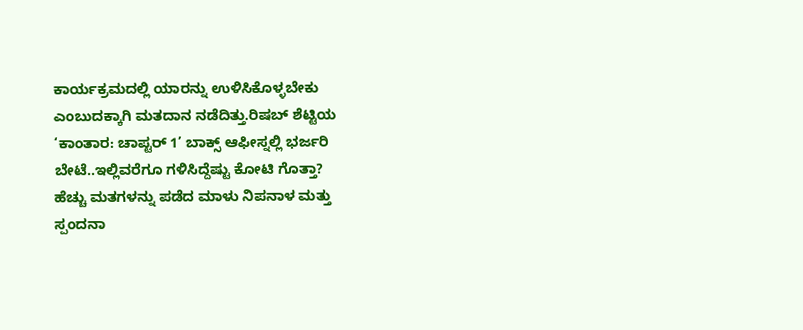ಕಾರ್ಯಕ್ರಮದಲ್ಲಿ ಯಾರನ್ನು ಉಳಿಸಿಕೊಳ್ಳಬೇಕು ಎಂಬುದಕ್ಕಾಗಿ ಮತದಾನ ನಡೆದಿತ್ತು.ರಿಷಬ್ ಶೆಟ್ಟಿಯ ‘ಕಾಂತಾರ: ಚಾಪ್ಟರ್ 1’ ಬಾಕ್ಸ್ ಆಫೀಸ್ನಲ್ಲಿ ಭರ್ಜರಿ ಬೇಟೆ..ಇಲ್ಲಿವರೆಗೂ ಗಳಿಸಿದ್ದೆಷ್ಟು ಕೋಟಿ ಗೊತ್ತಾ?
ಹೆಚ್ಚು ಮತಗಳನ್ನು ಪಡೆದ ಮಾಳು ನಿಪನಾಳ ಮತ್ತು ಸ್ಪಂದನಾ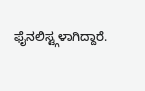ಫೈನಲಿಸ್ಟ್ಗಳಾಗಿದ್ದಾರೆ.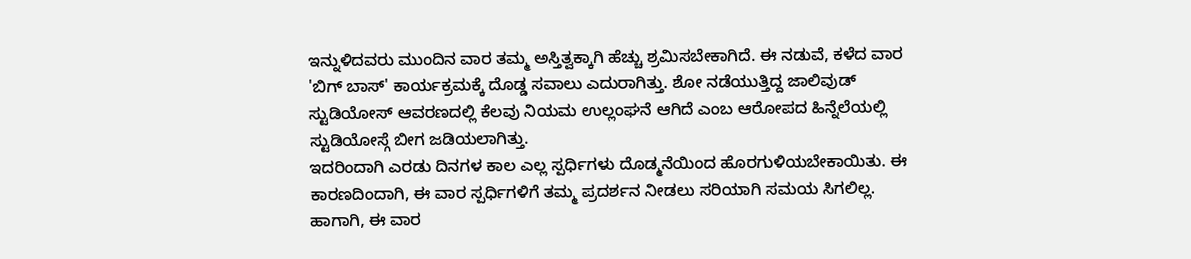ಇನ್ನುಳಿದವರು ಮುಂದಿನ ವಾರ ತಮ್ಮ ಅಸ್ತಿತ್ವಕ್ಕಾಗಿ ಹೆಚ್ಚು ಶ್ರಮಿಸಬೇಕಾಗಿದೆ. ಈ ನಡುವೆ, ಕಳೆದ ವಾರ 'ಬಿಗ್ ಬಾಸ್' ಕಾರ್ಯಕ್ರಮಕ್ಕೆ ದೊಡ್ಡ ಸವಾಲು ಎದುರಾಗಿತ್ತು. ಶೋ ನಡೆಯುತ್ತಿದ್ದ ಜಾಲಿವುಡ್ ಸ್ಟುಡಿಯೋಸ್ ಆವರಣದಲ್ಲಿ ಕೆಲವು ನಿಯಮ ಉಲ್ಲಂಘನೆ ಆಗಿದೆ ಎಂಬ ಆರೋಪದ ಹಿನ್ನೆಲೆಯಲ್ಲಿ ಸ್ಟುಡಿಯೋಸ್ಗೆ ಬೀಗ ಜಡಿಯಲಾಗಿತ್ತು.
ಇದರಿಂದಾಗಿ ಎರಡು ದಿನಗಳ ಕಾಲ ಎಲ್ಲ ಸ್ಪರ್ಧಿಗಳು ದೊಡ್ಮನೆಯಿಂದ ಹೊರಗುಳಿಯಬೇಕಾಯಿತು. ಈ ಕಾರಣದಿಂದಾಗಿ, ಈ ವಾರ ಸ್ಪರ್ಧಿಗಳಿಗೆ ತಮ್ಮ ಪ್ರದರ್ಶನ ನೀಡಲು ಸರಿಯಾಗಿ ಸಮಯ ಸಿಗಲಿಲ್ಲ. ಹಾಗಾಗಿ, ಈ ವಾರ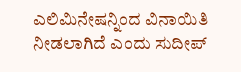ಎಲಿಮಿನೇಷನ್ನಿಂದ ವಿನಾಯಿತಿ ನೀಡಲಾಗಿದೆ ಎಂದು ಸುದೀಪ್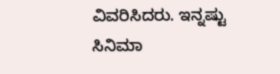ವಿವರಿಸಿದರು. ಇನ್ನಷ್ಟು ಸಿನಿಮಾ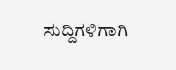ಸುದ್ದಿಗಳಿಗಾಗಿ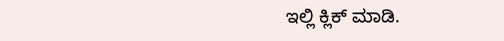ಇಲ್ಲಿ ಕ್ಲಿಕ್ ಮಾಡಿ.